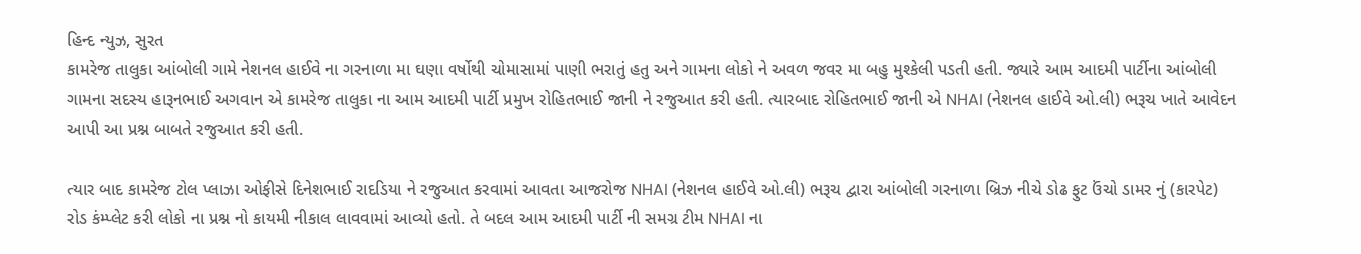હિન્દ ન્યુઝ, સુરત
કામરેજ તાલુકા આંબોલી ગામે નેશનલ હાઈવે ના ગરનાળા મા ઘણા વર્ષોથી ચોમાસામાં પાણી ભરાતું હતુ અને ગામના લોકો ને અવળ જવર મા બહુ મુશ્કેલી પડતી હતી. જ્યારે આમ આદમી પાર્ટીના આંબોલી ગામના સદસ્ય હારૂનભાઈ અગવાન એ કામરેજ તાલુકા ના આમ આદમી પાર્ટી પ્રમુખ રોહિતભાઈ જાની ને રજુઆત કરી હતી. ત્યારબાદ રોહિતભાઈ જાની એ NHAI (નેશનલ હાઈવે ઓ.લી) ભરૂચ ખાતે આવેદન આપી આ પ્રશ્ન બાબતે રજુઆત કરી હતી.

ત્યાર બાદ કામરેજ ટોલ પ્લાઝા ઓફીસે દિનેશભાઈ રાદડિયા ને રજુઆત કરવામાં આવતા આજરોજ NHAI (નેશનલ હાઈવે ઓ.લી) ભરૂચ દ્વારા આંબોલી ગરનાળા બ્રિઝ નીચે ડોઢ ફુટ ઉંચો ડામર નું (કારપેટ) રોડ કંમ્પ્લેટ કરી લોકો ના પ્રશ્ન નો કાયમી નીકાલ લાવવામાં આવ્યો હતો. તે બદલ આમ આદમી પાર્ટી ની સમગ્ર ટીમ NHAI ના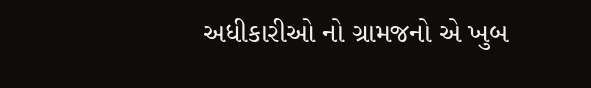અધીકારીઓ નો ગ્રામજનો એ ખુબ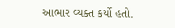આભાર વ્યક્ત કર્યો હતો.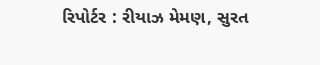રિપોર્ટર : રીયાઝ મેમણ, સુરત